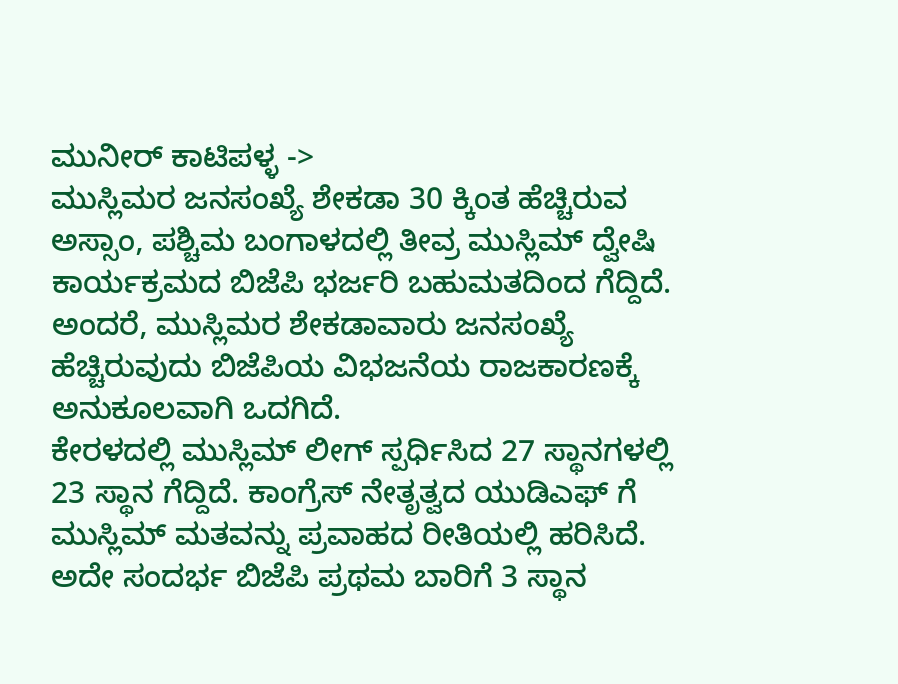ಮುನೀರ್ ಕಾಟಿಪಳ್ಳ ->
ಮುಸ್ಲಿಮರ ಜನಸಂಖ್ಯೆ ಶೇಕಡಾ 30 ಕ್ಕಿಂತ ಹೆಚ್ಚಿರುವ ಅಸ್ಸಾಂ, ಪಶ್ಚಿಮ ಬಂಗಾಳದಲ್ಲಿ ತೀವ್ರ ಮುಸ್ಲಿಮ್ ದ್ವೇಷಿ ಕಾರ್ಯಕ್ರಮದ ಬಿಜೆಪಿ ಭರ್ಜರಿ ಬಹುಮತದಿಂದ ಗೆದ್ದಿದೆ. ಅಂದರೆ, ಮುಸ್ಲಿಮರ ಶೇಕಡಾವಾರು ಜನಸಂಖ್ಯೆ ಹೆಚ್ಚಿರುವುದು ಬಿಜೆಪಿಯ ವಿಭಜನೆಯ ರಾಜಕಾರಣಕ್ಕೆ ಅನುಕೂಲವಾಗಿ ಒದಗಿದೆ.
ಕೇರಳದಲ್ಲಿ ಮುಸ್ಲಿಮ್ ಲೀಗ್ ಸ್ಪರ್ಧಿಸಿದ 27 ಸ್ಥಾನಗಳಲ್ಲಿ 23 ಸ್ಥಾನ ಗೆದ್ದಿದೆ. ಕಾಂಗ್ರೆಸ್ ನೇತೃತ್ವದ ಯುಡಿಎಫ್ ಗೆ ಮುಸ್ಲಿಮ್ ಮತವನ್ನು ಪ್ರವಾಹದ ರೀತಿಯಲ್ಲಿ ಹರಿಸಿದೆ. ಅದೇ ಸಂದರ್ಭ ಬಿಜೆಪಿ ಪ್ರಥಮ ಬಾರಿಗೆ 3 ಸ್ಥಾನ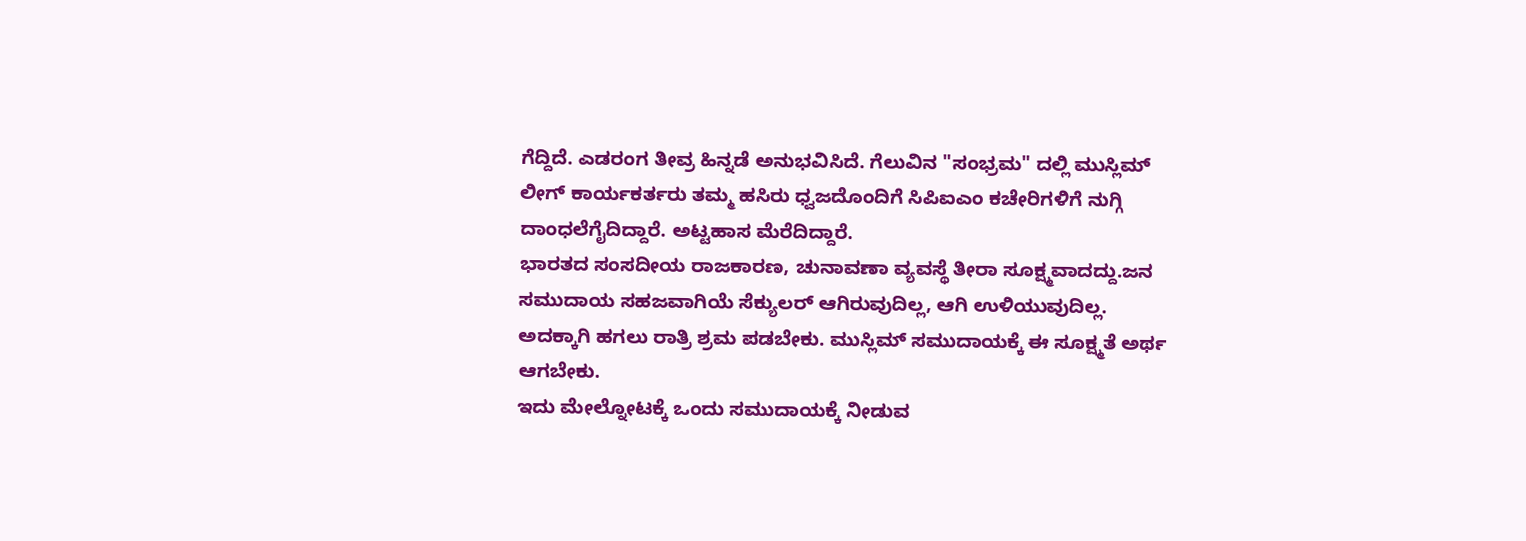ಗೆದ್ದಿದೆ. ಎಡರಂಗ ತೀವ್ರ ಹಿನ್ನಡೆ ಅನುಭವಿಸಿದೆ. ಗೆಲುವಿನ "ಸಂಭ್ರಮ" ದಲ್ಲಿ ಮುಸ್ಲಿಮ್ ಲೀಗ್ ಕಾರ್ಯಕರ್ತರು ತಮ್ಮ ಹಸಿರು ಧ್ವಜದೊಂದಿಗೆ ಸಿಪಿಐಎಂ ಕಚೇರಿಗಳಿಗೆ ನುಗ್ಗಿ ದಾಂಧಲೆಗೈದಿದ್ದಾರೆ. ಅಟ್ಟಹಾಸ ಮೆರೆದಿದ್ದಾರೆ.
ಭಾರತದ ಸಂಸದೀಯ ರಾಜಕಾರಣ, ಚುನಾವಣಾ ವ್ಯವಸ್ಥೆ ತೀರಾ ಸೂಕ್ಷ್ಮವಾದದ್ದು.ಜನ ಸಮುದಾಯ ಸಹಜವಾಗಿಯೆ ಸೆಕ್ಯುಲರ್ ಆಗಿರುವುದಿಲ್ಲ, ಆಗಿ ಉಳಿಯುವುದಿಲ್ಲ. ಅದಕ್ಕಾಗಿ ಹಗಲು ರಾತ್ರಿ ಶ್ರಮ ಪಡಬೇಕು. ಮುಸ್ಲಿಮ್ ಸಮುದಾಯಕ್ಕೆ ಈ ಸೂಕ್ಷ್ಮತೆ ಅರ್ಥ ಆಗಬೇಕು.
ಇದು ಮೇಲ್ನೋಟಕ್ಕೆ ಒಂದು ಸಮುದಾಯಕ್ಕೆ ನೀಡುವ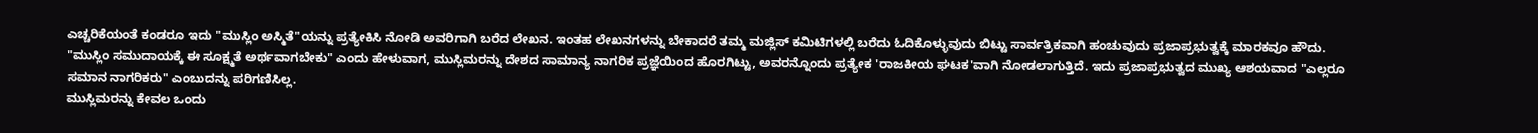ಎಚ್ಚರಿಕೆಯಂತೆ ಕಂಡರೂ ಇದು "ಮುಸ್ಲಿಂ ಅಸ್ಮಿತೆ"ಯನ್ನು ಪ್ರತ್ಯೇಕಿಸಿ ನೋಡಿ ಅವರಿಗಾಗಿ ಬರೆದ ಲೇಖನ. ಇಂತಹ ಲೇಖನಗಳನ್ನು ಬೇಕಾದರೆ ತಮ್ಮ ಮಜ್ಲಿಸ್ ಕಮಿಟಿಗಳಲ್ಲಿ ಬರೆದು ಓದಿಕೊಳ್ಳುವುದು ಬಿಟ್ಟು ಸಾರ್ವತ್ರಿಕವಾಗಿ ಹಂಚುವುದು ಪ್ರಜಾಪ್ರಭುತ್ವಕ್ಕೆ ಮಾರಕವೂ ಹೌದು.
"ಮುಸ್ಲಿಂ ಸಮುದಾಯಕ್ಕೆ ಈ ಸೂಕ್ಷ್ಮತೆ ಅರ್ಥವಾಗಬೇಕು" ಎಂದು ಹೇಳುವಾಗ, ಮುಸ್ಲಿಮರನ್ನು ದೇಶದ ಸಾಮಾನ್ಯ ನಾಗರಿಕ ಪ್ರಜ್ಞೆಯಿಂದ ಹೊರಗಿಟ್ಟು, ಅವರನ್ನೊಂದು ಪ್ರತ್ಯೇಕ 'ರಾಜಕೀಯ ಘಟಕ'ವಾಗಿ ನೋಡಲಾಗುತ್ತಿದೆ. ಇದು ಪ್ರಜಾಪ್ರಭುತ್ವದ ಮುಖ್ಯ ಆಶಯವಾದ "ಎಲ್ಲರೂ ಸಮಾನ ನಾಗರಿಕರು" ಎಂಬುದನ್ನು ಪರಿಗಣಿಸಿಲ್ಲ.
ಮುಸ್ಲಿಮರನ್ನು ಕೇವಲ ಒಂದು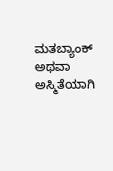ಮತಬ್ಯಾಂಕ್ ಅಥವಾ ಅಸ್ಮಿತೆಯಾಗಿ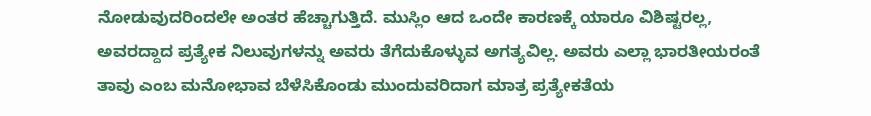ನೋಡುವುದರಿಂದಲೇ ಅಂತರ ಹೆಚ್ಚಾಗುತ್ತಿದೆ. ಮುಸ್ಲಿಂ ಆದ ಒಂದೇ ಕಾರಣಕ್ಕೆ ಯಾರೂ ವಿಶಿಷ್ಟರಲ್ಲ, ಅವರದ್ದಾದ ಪ್ರತ್ಯೇಕ ನಿಲುವುಗಳನ್ನು ಅವರು ತೆಗೆದುಕೊಳ್ಳುವ ಅಗತ್ಯವಿಲ್ಲ. ಅವರು ಎಲ್ಲಾ ಭಾರತೀಯರಂತೆ ತಾವು ಎಂಬ ಮನೋಭಾವ ಬೆಳೆಸಿಕೊಂಡು ಮುಂದುವರಿದಾಗ ಮಾತ್ರ ಪ್ರತ್ಯೇಕತೆಯ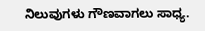ನಿಲುವುಗಳು ಗೌಣವಾಗಲು ಸಾಧ್ಯ.